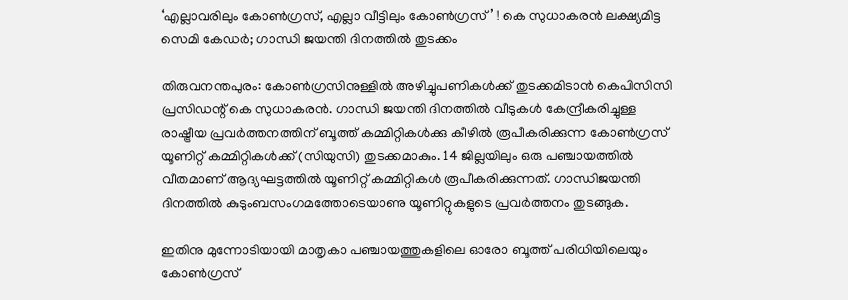‘എല്ലാവരിലും കോണ്‍ഗ്രസ്, എല്ലാ വീട്ടിലും കോണ്‍ഗ്രസ്’ ! കെ സുധാകരന്‍ ലക്ഷ്യമിട്ട സെമി കേഡര്‍; ഗാന്ധി ജയന്തി ദിനത്തില്‍ തുടക്കം

തിരുവനന്തപുരം: കോണ്‍ഗ്രസിനുള്ളില്‍ അഴിച്ചുപണികള്‍ക്ക് തുടക്കമിടാന്‍ കെപിസിസി പ്രസിഡന്റ് കെ സുധാകരന്‍. ഗാന്ധി ജയന്തി ദിനത്തില്‍ വീടുകള്‍ കേന്ദ്രീകരിച്ചുള്ള രാഷ്ട്രീയ പ്രവര്‍ത്തനത്തിന് ബൂത്ത് കമ്മിറ്റികള്‍ക്കു കീഴില്‍ രൂപീകരിക്കുന്ന കോണ്‍ഗ്രസ് യൂണിറ്റ് കമ്മിറ്റികള്‍ക്ക് (സിയുസി) തുടക്കമാകും. 14 ജില്ലയിലും ഒരു പഞ്ചായത്തില്‍ വീതമാണ് ആദ്യഘട്ടത്തില്‍ യൂണിറ്റ് കമ്മിറ്റികള്‍ രൂപീകരിക്കുന്നത്. ഗാന്ധിജയന്തി ദിനത്തില്‍ കുടുംബസംഗമത്തോടെയാണു യൂണിറ്റുകളുടെ പ്രവര്‍ത്തനം തുടങ്ങുക.

ഇതിനു മുന്നോടിയായി മാതൃകാ പഞ്ചായത്തുകളിലെ ഓരോ ബൂത്ത് പരിധിയിലെയും കോണ്‍ഗ്രസ്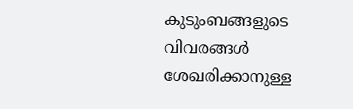കുടുംബങ്ങളുടെ വിവരങ്ങള്‍ ശേഖരിക്കാനുള്ള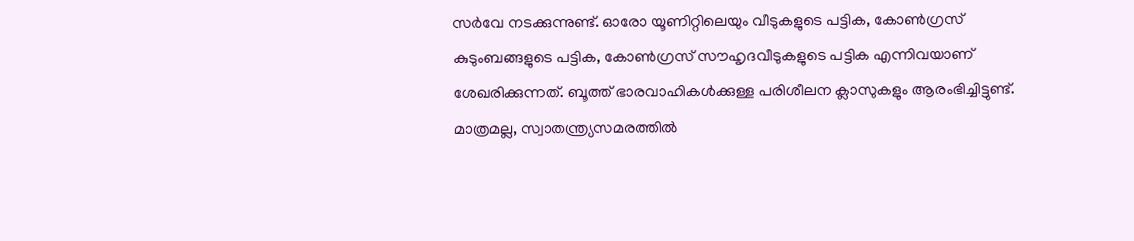സര്‍വേ നടക്കുന്നുണ്ട്. ഓരോ യൂണിറ്റിലെയും വീടുകളുടെ പട്ടിക, കോണ്‍ഗ്രസ് കുടുംബങ്ങളുടെ പട്ടിക, കോണ്‍ഗ്രസ് സൗഹൃദവീടുകളുടെ പട്ടിക എന്നിവയാണ് ശേഖരിക്കുന്നത്. ബൂത്ത് ഭാരവാഹികള്‍ക്കുള്ള പരിശീലന ക്ലാസുകളും ആരംഭിച്ചിട്ടുണ്ട്. മാത്രമല്ല, സ്വാതന്ത്ര്യസമരത്തില്‍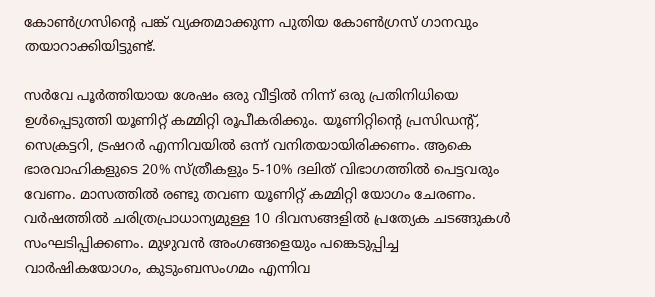കോണ്‍ഗ്രസിന്റെ പങ്ക് വ്യക്തമാക്കുന്ന പുതിയ കോണ്‍ഗ്രസ് ഗാനവും തയാറാക്കിയിട്ടുണ്ട്.

സര്‍വേ പൂര്‍ത്തിയായ ശേഷം ഒരു വീട്ടില്‍ നിന്ന് ഒരു പ്രതിനിധിയെ ഉള്‍പ്പെടുത്തി യൂണിറ്റ് കമ്മിറ്റി രൂപീകരിക്കും. യൂണിറ്റിന്റെ പ്രസിഡന്റ്, സെക്രട്ടറി, ട്രഷറര്‍ എന്നിവയില്‍ ഒന്ന് വനിതയായിരിക്കണം. ആകെ ഭാരവാഹികളുടെ 20% സ്ത്രീകളും 5-10% ദലിത് വിഭാഗത്തില്‍ പെട്ടവരും വേണം. മാസത്തില്‍ രണ്ടു തവണ യൂണിറ്റ് കമ്മിറ്റി യോഗം ചേരണം. വര്‍ഷത്തില്‍ ചരിത്രപ്രാധാന്യമുള്ള 10 ദിവസങ്ങളില്‍ പ്രത്യേക ചടങ്ങുകള്‍ സംഘടിപ്പിക്കണം. മുഴുവന്‍ അംഗങ്ങളെയും പങ്കെടുപ്പിച്ച വാര്‍ഷികയോഗം, കുടുംബസംഗമം എന്നിവ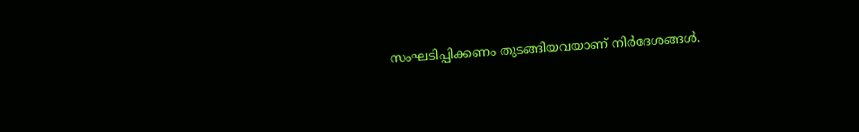സംഘടിപ്പിക്കണം തുടങ്ങിയവയാണ് നിര്‍ദേശങ്ങള്‍.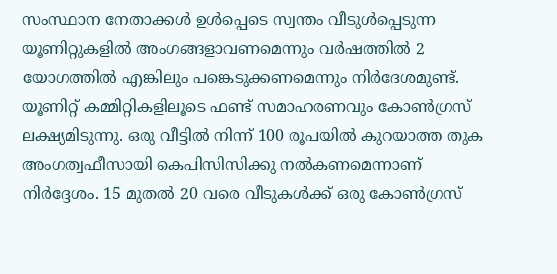സംസ്ഥാന നേതാക്കള്‍ ഉള്‍പ്പെടെ സ്വന്തം വീടുള്‍പ്പെടുന്ന യൂണിറ്റുകളില്‍ അംഗങ്ങളാവണമെന്നും വര്‍ഷത്തില്‍ 2 യോഗത്തില്‍ എങ്കിലും പങ്കെടുക്കണമെന്നും നിര്‍ദേശമുണ്ട്. യൂണിറ്റ് കമ്മിറ്റികളിലൂടെ ഫണ്ട് സമാഹരണവും കോണ്‍ഗ്രസ് ലക്ഷ്യമിടുന്നു. ഒരു വീട്ടില്‍ നിന്ന് 100 രൂപയില്‍ കുറയാത്ത തുക അംഗത്വഫീസായി കെപിസിസിക്കു നല്‍കണമെന്നാണ് നിര്‍ദ്ദേശം. 15 മുതല്‍ 20 വരെ വീടുകള്‍ക്ക് ഒരു കോണ്‍ഗ്രസ്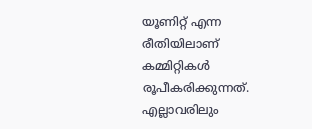യൂണിറ്റ് എന്ന രീതിയിലാണ് കമ്മിറ്റികള്‍ രൂപീകരിക്കുന്നത്. എല്ലാവരിലും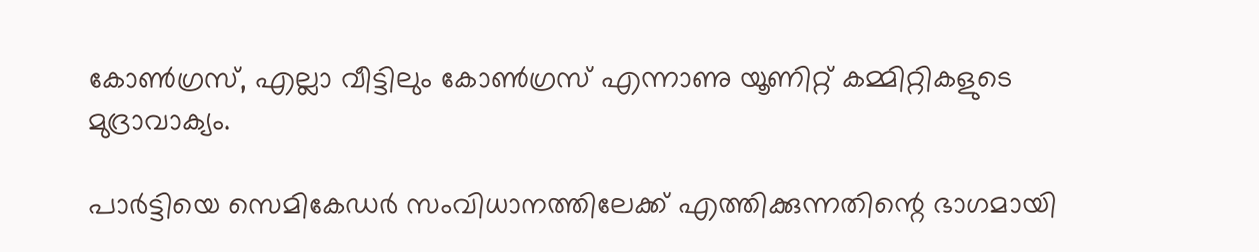കോണ്‍ഗ്രസ്, എല്ലാ വീട്ടിലും കോണ്‍ഗ്രസ് എന്നാണു യൂണിറ്റ് കമ്മിറ്റികളുടെ മുദ്രാവാക്യം.

പാര്‍ട്ടിയെ സെമികേഡര്‍ സംവിധാനത്തിലേക്ക് എത്തിക്കുന്നതിന്റെ ഭാഗമായി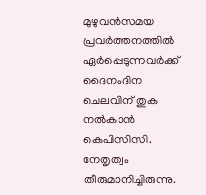മുഴുവന്‍സമയ പ്രവര്‍ത്തനത്തില്‍ ഏര്‍പ്പെടുന്നവര്‍ക്ക് ദൈനംദിന ചെലവിന് തുക നല്‍കാന്‍ കെപിസിസി. നേതൃത്വം തീരുമാനിച്ചിരുന്നു.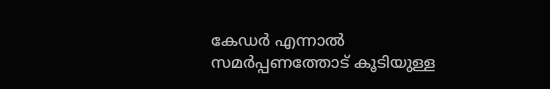കേഡര്‍ എന്നാല്‍ സമര്‍പ്പണത്തോട് കൂടിയുള്ള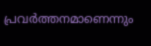പ്രവര്‍ത്തനമാണെന്നും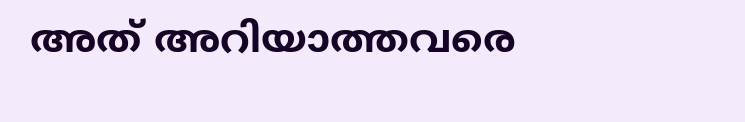അത് അറിയാത്തവരെ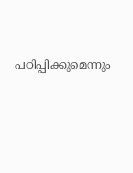പഠിപ്പിക്കുമെന്നും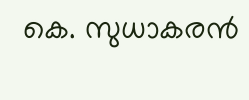കെ. സുധാകരന്‍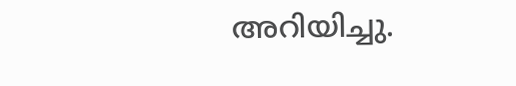അറിയിച്ചു.